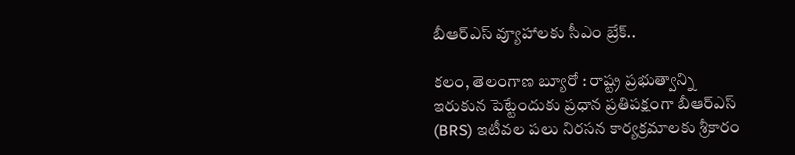బీఆర్ఎస్ వ్యూహాలకు సీఎం బ్రేక్..

కలం, తెలంగాణ బ్యూరో : రాష్ట్ర ప్రభుత్వాన్ని ఇరుకున పెట్టేందుకు ప్రధాన ప్రతిపక్షంగా బీఆర్ఎస్ (BRS) ఇటీవల పలు నిరసన కార్యక్రమాలకు శ్రీకారం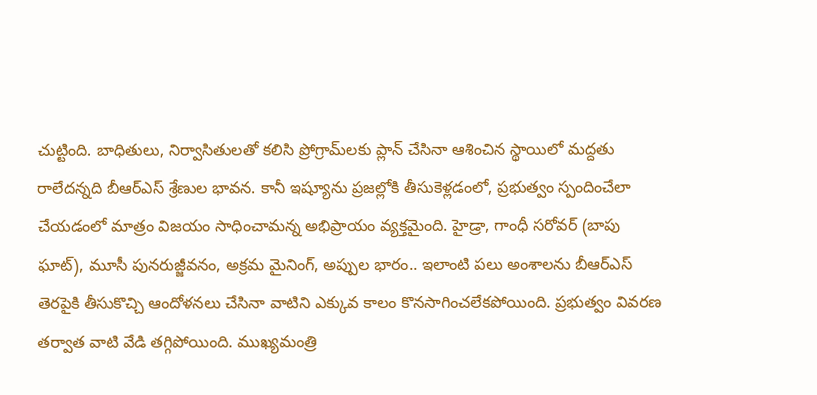చుట్టింది. బాధితులు, నిర్వాసితులతో కలిసి ప్రోగ్రామ్‌లకు ప్లాన్ చేసినా ఆశించిన స్థాయిలో మద్దతు రాలేదన్నది బీఆర్ఎస్ శ్రేణుల భావన. కానీ ఇష్యూను ప్రజల్లోకి తీసుకెళ్లడంలో, ప్రభుత్వం స్పందించేలా చేయడంలో మాత్రం విజయం సాధించామన్న అభిప్రాయం వ్యక్తమైంది. హైడ్రా, గాంధీ సరోవర్ (బాపు ఘాట్), మూసీ పునరుజ్జీవనం, అక్రమ మైనింగ్, అప్పుల భారం.. ఇలాంటి పలు అంశాలను బీఆర్ఎస్ తెరపైకి తీసుకొచ్చి ఆందోళనలు చేసినా వాటిని ఎక్కువ కాలం కొనసాగించలేకపోయింది. ప్రభుత్వం వివరణ తర్వాత వాటి వేడి తగ్గిపోయింది. ముఖ్యమంత్రి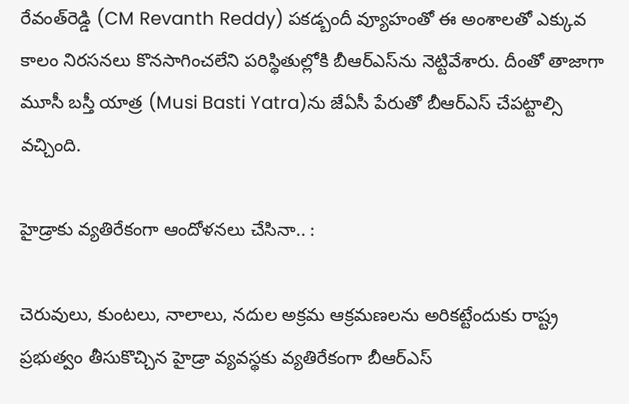రేవంత్‌రెడ్డి (CM Revanth Reddy) పకడ్బందీ వ్యూహంతో ఈ అంశాలతో ఎక్కువ కాలం నిరసనలు కొనసాగించలేని పరిస్థితుల్లోకి బీఆర్ఎస్‌ను నెట్టివేశారు. దీంతో తాజాగా మూసీ బస్తీ యాత్ర (Musi Basti Yatra)ను జేఏసీ పేరుతో బీఆర్ఎస్ చేపట్టాల్సి వచ్చింది.

హైడ్రాకు వ్యతిరేకంగా ఆందోళనలు చేసినా.. :

చెరువులు, కుంటలు, నాలాలు, నదుల అక్రమ ఆక్రమణలను అరికట్టేందుకు రాష్ట్ర ప్రభుత్వం తీసుకొచ్చిన హైడ్రా వ్యవస్థకు వ్యతిరేకంగా బీఆర్ఎస్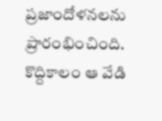ప్రజాందోళనలను ప్రారంభించింది. కొద్దికాలం ఆ వేడి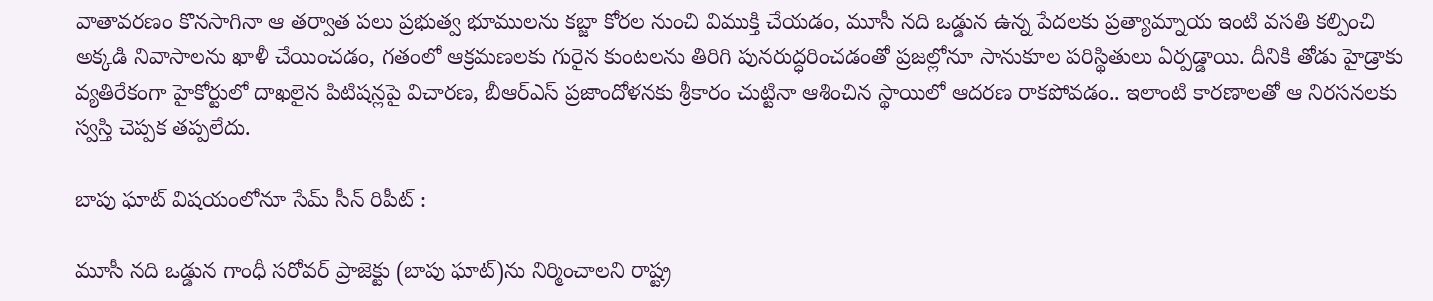వాతావరణం కొనసాగినా ఆ తర్వాత పలు ప్రభుత్వ భూములను కబ్జా కోరల నుంచి విముక్తి చేయడం, మూసీ నది ఒడ్డున ఉన్న పేదలకు ప్రత్యామ్నాయ ఇంటి వసతి కల్పించి అక్కడి నివాసాలను ఖాళీ చేయించడం, గతంలో ఆక్రమణలకు గురైన కుంటలను తిరిగి పునరుద్ధరించడంతో ప్రజల్లోనూ సానుకూల పరిస్థితులు ఏర్పడ్డాయి. దీనికి తోడు హైడ్రాకు వ్యతిరేకంగా హైకోర్టులో దాఖలైన పిటిషన్లపై విచారణ, బీఆర్ఎస్ ప్రజాందోళనకు శ్రీకారం చుట్టినా ఆశించిన స్థాయిలో ఆదరణ రాకపోవడం.. ఇలాంటి కారణాలతో ఆ నిరసనలకు స్వస్తి చెప్పక తప్పలేదు.

బాపు ఘాట్‌ విషయంలోనూ సేమ్ సీన్ రిపీట్ :

మూసీ నది ఒడ్డున గాంధీ సరోవర్ ప్రాజెక్టు (బాపు ఘాట్)ను నిర్మించాలని రాష్ట్ర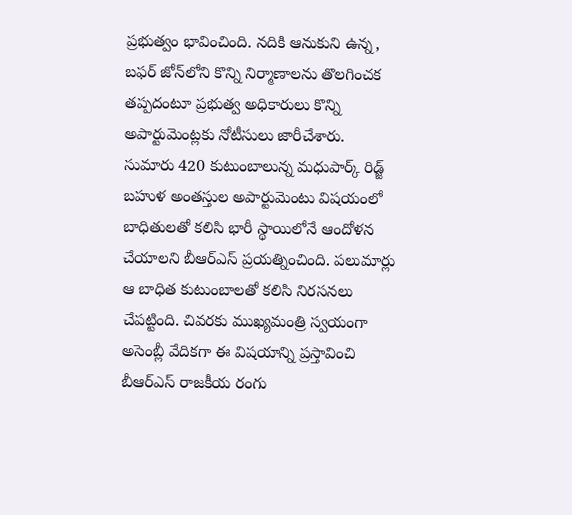ప్రభుత్వం భావించింది. నదికి ఆనుకుని ఉన్న, బఫర్‌ జోన్‌లోని కొన్ని నిర్మాణాలను తొలగించక తప్పదంటూ ప్రభుత్వ అధికారులు కొన్ని అపార్టుమెంట్లకు నోటీసులు జారీచేశారు. సుమారు 420 కుటుంబాలున్న మధుపార్క్ రిడ్జ్ బహుళ అంతస్తుల అపార్టుమెంటు విషయంలో బాధితులతో కలిసి భారీ స్థాయిలోనే ఆందోళన చేయాలని బీఆర్ఎస్ ప్రయత్నించింది. పలుమార్లు ఆ బాధిత కుటుంబాలతో కలిసి నిరసనలు చేపట్టింది. చివరకు ముఖ్యమంత్రి స్వయంగా అసెంబ్లీ వేదికగా ఈ విషయాన్ని ప్రస్తావించి బీఆర్ఎస్ రాజకీయ రంగు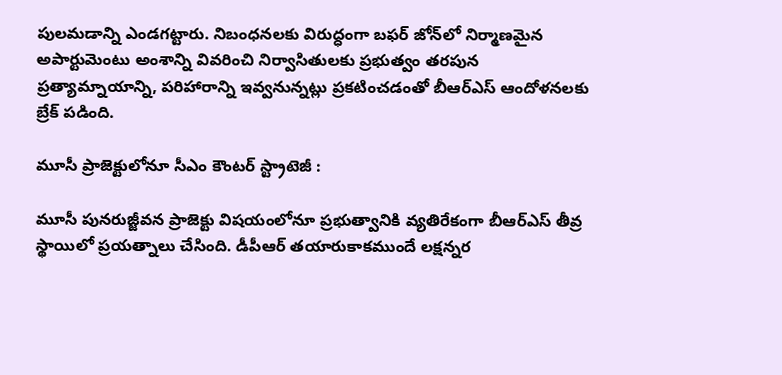పులమడాన్ని ఎండగట్టారు. నిబంధనలకు విరుద్ధంగా బఫర్ జోన్‌లో నిర్మాణమైన అపార్టుమెంటు అంశాన్ని వివరించి నిర్వాసితులకు ప్రభుత్వం తరపున ప్రత్యామ్నాయాన్ని, పరిహారాన్ని ఇవ్వనున్నట్లు ప్రకటించడంతో బీఆర్ఎస్ ఆందోళనలకు బ్రేక్ పడింది.

మూసీ ప్రాజెక్టులోనూ సీఎం కౌంటర్ స్ట్రాటెజీ :

మూసీ పునరుజ్జీవన ప్రాజెక్టు విషయంలోనూ ప్రభుత్వానికి వ్యతిరేకంగా బీఆర్ఎస్ తీవ్ర స్థాయిలో ప్రయత్నాలు చేసింది. డీపీఆర్ తయారుకాకముందే లక్షన్నర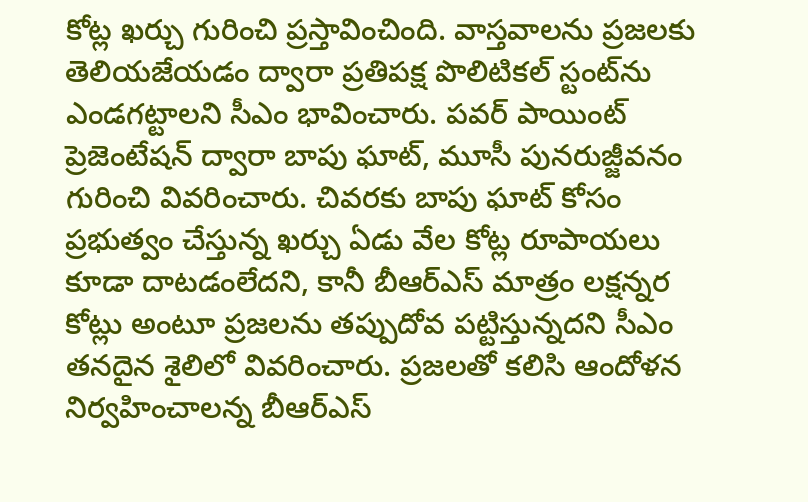కోట్ల ఖర్చు గురించి ప్రస్తావించింది. వాస్తవాలను ప్రజలకు తెలియజేయడం ద్వారా ప్రతిపక్ష పొలిటికల్ స్టంట్‌ను ఎండగట్టాలని సీఎం భావించారు. పవర్ పాయింట్ ప్రెజెంటేషన్ ద్వారా బాపు ఘాట్, మూసీ పునరుజ్జీవనం గురించి వివరించారు. చివరకు బాపు ఘాట్ కోసం ప్రభుత్వం చేస్తున్న ఖర్చు ఏడు వేల కోట్ల రూపాయలు కూడా దాటడంలేదని, కానీ బీఆర్ఎస్ మాత్రం లక్షన్నర కోట్లు అంటూ ప్రజలను తప్పుదోవ పట్టిస్తున్నదని సీఎం తనదైన శైలిలో వివరించారు. ప్రజలతో కలిసి ఆందోళన నిర్వహించాలన్న బీఆర్ఎస్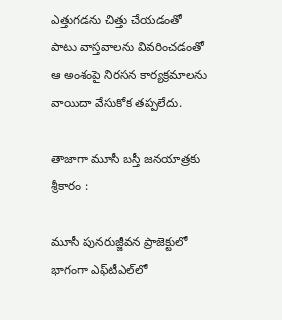ఎత్తుగడను చిత్తు చేయడంతో పాటు వాస్తవాలను వివరించడంతో ఆ అంశంపై నిరసన కార్యక్రమాలను వాయిదా వేసుకోక తప్పలేదు.

తాజాగా మూసీ బస్తీ జనయాత్రకు శ్రీకారం :

మూసీ పునరుజ్జీవన ప్రాజెక్టులో భాగంగా ఎఫ్‌టీఎల్‌లో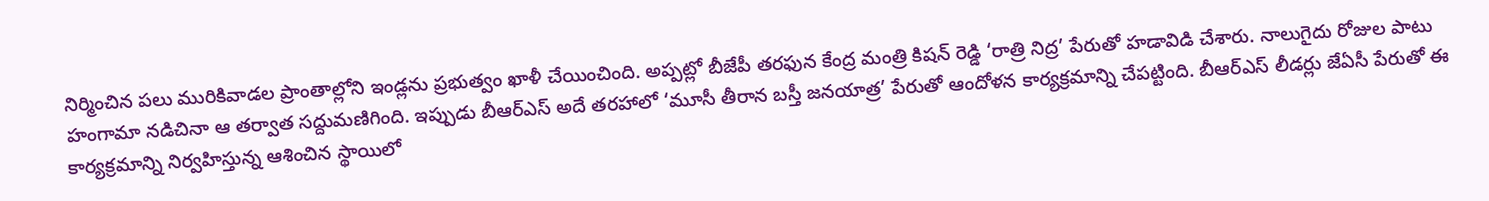నిర్మించిన పలు మురికివాడల ప్రాంతాల్లోని ఇండ్లను ప్రభుత్వం ఖాళీ చేయించింది. అప్పట్లో బీజేపీ తరఫున కేంద్ర మంత్రి కిషన్ రెడ్డి ‘రాత్రి నిద్ర’ పేరుతో హడావిడి చేశారు. నాలుగైదు రోజుల పాటు హంగామా నడిచినా ఆ తర్వాత సద్దుమణిగింది. ఇప్పుడు బీఆర్ఎస్ అదే తరహాలో ‘మూసీ తీరాన బస్తీ జనయాత్ర’ పేరుతో ఆందోళన కార్యక్రమాన్ని చేపట్టింది. బీఆర్ఎస్ లీడర్లు జేఏసీ పేరుతో ఈ కార్యక్రమాన్ని నిర్వహిస్తున్న ఆశించిన స్థాయిలో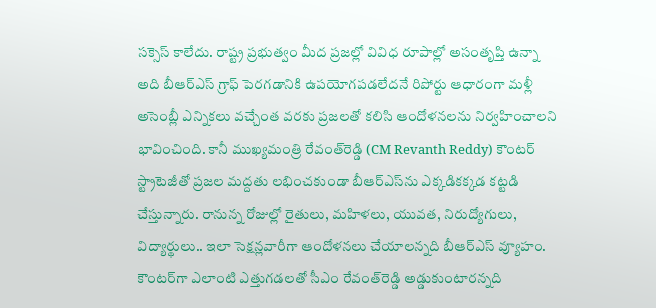సక్సెస్ కాలేదు. రాష్ట్ర ప్రభుత్వం మీద ప్రజల్లో వివిధ రూపాల్లో అసంతృప్తి ఉన్నా అది బీఆర్ఎస్ గ్రాఫ్ పెరగడానికి ఉపయోగపడలేదనే రిపోర్టు ఆధారంగా మళ్లీ అసెంబ్లీ ఎన్నికలు వచ్చేంత వరకు ప్రజలతో కలిసి ఆందోళనలను నిర్వహించాలని భావించింది. కానీ ముఖ్యమంత్రి రేవంత్‌రెడ్డి (CM Revanth Reddy) కౌంటర్ స్ట్రాటెజీతో ప్రజల మద్దతు లభించకుండా బీఆర్ఎస్‌ను ఎక్కడికక్కడ కట్టడి చేస్తున్నారు. రానున్న రోజుల్లో రైతులు, మహిళలు, యువత, నిరుద్యోగులు, విద్యార్థులు.. ఇలా సెక్షన్లవారీగా ఆందోళనలు చేయాలన్నది బీఆర్ఎస్ వ్యూహం. కౌంటర్‌గా ఎలాంటి ఎత్తుగడలతో సీఎం రేవంత్‌రెడ్డి అడ్డుకుంటారన్నది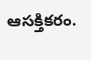ఆసక్తికరం.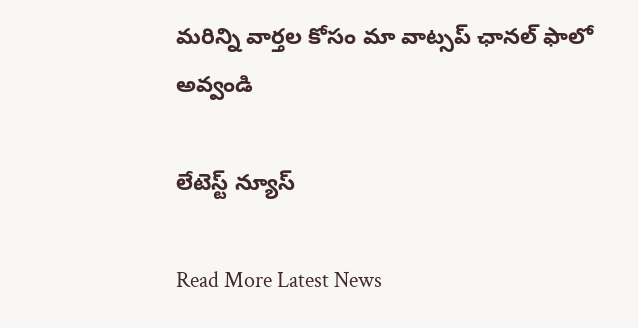మ‌రిన్ని వార్త‌ల కోసం మా వాట్స‌ప్ ఛాన‌ల్ ఫాలో అవ్వండి

లేటెస్ట్ న్యూస్‌

Read More Latest News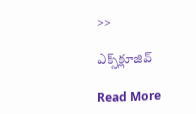>>

ఎక్స్‌క్లూజివ్‌

Read More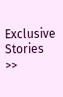Exclusive Stories >>